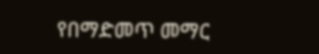የበማድመጥ መማር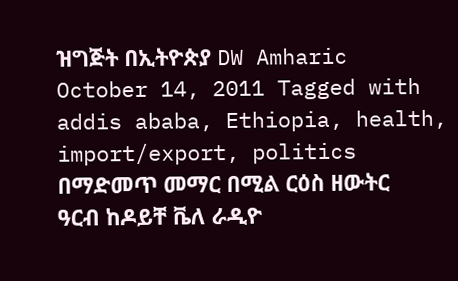ዝግጅት በኢትዮጵያ DW Amharic October 14, 2011 Tagged with addis ababa, Ethiopia, health, import/export, politics በማድመጥ መማር በሚል ርዕስ ዘውትር ዓርብ ከዶይቸ ቬለ ራዲዮ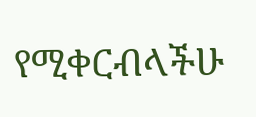የሚቀርብላችሁ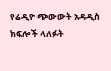የሬዲዮ ጭውውት አዳዲስ ክፍሎች ላለፉት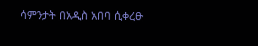ሳምንታት በአዲስ አበባ ሲቀረፁ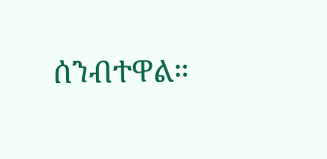ሰንብተዋል።